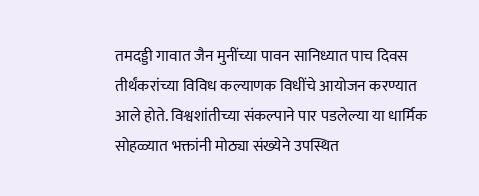तमदड्डी गावात जैन मुनींच्या पावन सानिध्यात पाच दिवस तीर्थंकरांच्या विविध कल्याणक विधींचे आयोजन करण्यात आले होते. विश्वशांतीच्या संकल्पाने पार पडलेल्या या धार्मिक सोहळ्यात भक्तांनी मोठ्या संख्येने उपस्थित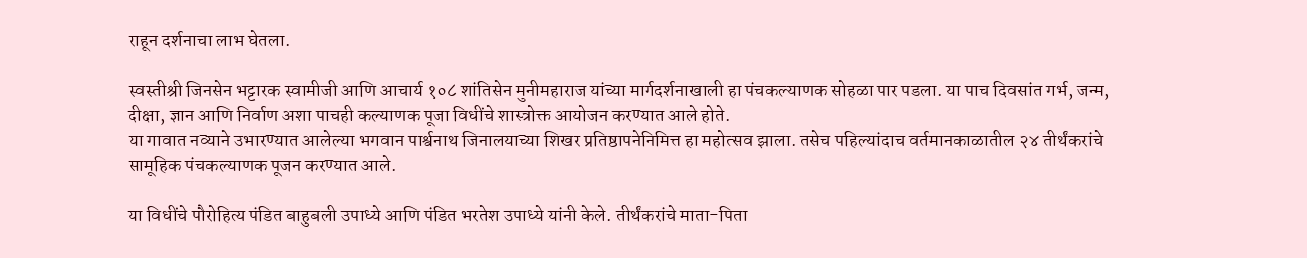राहून दर्शनाचा लाभ घेतला.

स्वस्तीश्री जिनसेन भट्टारक स्वामीजी आणि आचार्य १०८ शांतिसेन मुनीमहाराज यांच्या मार्गदर्शनाखाली हा पंचकल्याणक सोहळा पार पडला. या पाच दिवसांत गर्भ, जन्म, दीक्षा, ज्ञान आणि निर्वाण अशा पाचही कल्याणक पूजा विधींचे शास्त्रोक्त आयोजन करण्यात आले होते.
या गावात नव्याने उभारण्यात आलेल्या भगवान पार्श्वनाथ जिनालयाच्या शिखर प्रतिष्ठापनेनिमित्त हा महोत्सव झाला. तसेच पहिल्यांदाच वर्तमानकाळातील २४ तीर्थंकरांचे सामूहिक पंचकल्याणक पूजन करण्यात आले.

या विधींचे पौरोहित्य पंडित बाहुबली उपाध्ये आणि पंडित भरतेश उपाध्ये यांनी केले. तीर्थंकरांचे माता-पिता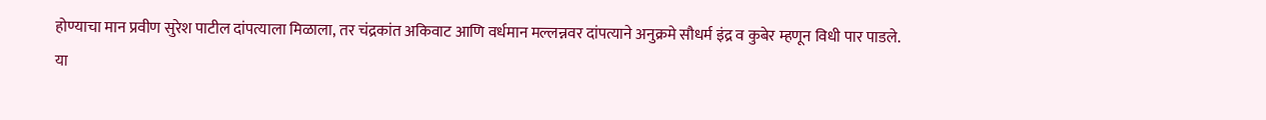होण्याचा मान प्रवीण सुरेश पाटील दांपत्याला मिळाला, तर चंद्रकांत अकिवाट आणि वर्धमान मल्लन्नवर दांपत्याने अनुक्रमे सौधर्म इंद्र व कुबेर म्हणून विधी पार पाडले.
या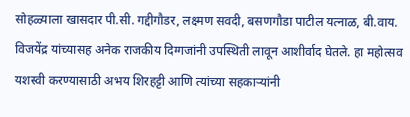सोहळ्याला खासदार पी.सी. गद्दीगौडर, लक्ष्मण सवदी, बसणगौडा पाटील यत्नाळ, बी.वाय. विजयेंद्र यांच्यासह अनेक राजकीय दिग्गजांनी उपस्थिती लावून आशीर्वाद घेतले. हा महोत्सव यशस्वी करण्यासाठी अभय शिरहट्टी आणि त्यांच्या सहकाऱ्यांनी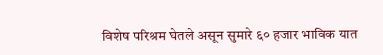विशेष परिश्रम घेतले असून सुमारे ६० हजार भाविक यात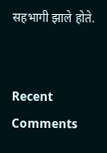सहभागी झाले होते.


Recent Comments